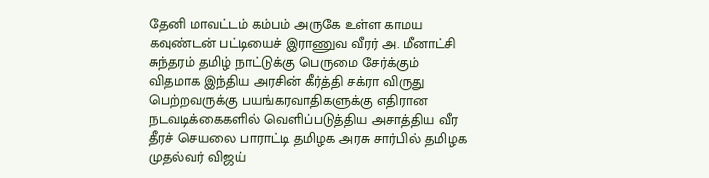தேனி மாவட்டம் கம்பம் அருகே உள்ள காமய கவுண்டன் பட்டியைச் இராணுவ வீரர் அ. மீனாட்சி சுந்தரம் தமிழ் நாட்டுக்கு பெருமை சேர்க்கும் விதமாக இந்திய அரசின் கீர்த்தி சக்ரா விருது பெற்றவருக்கு பயங்கரவாதிகளுக்கு எதிரான நடவடிக்கைகளில் வெளிப்படுத்திய அசாத்திய வீர தீரச் செயலை பாராட்டி தமிழக அரசு சார்பில் தமிழக முதல்வர் விஜய்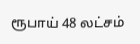ரூபாய் 48 லட்சம்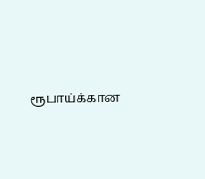ரூபாய்க்கான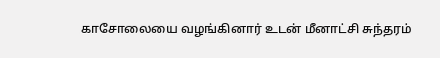காசோலையை வழங்கினார் உடன் மீனாட்சி சுந்தரம்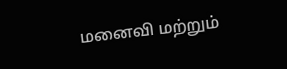மனைவி மற்றும்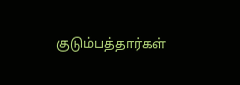குடும்பத்தார்கள்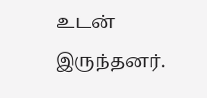உடன் இருந்தனர்.